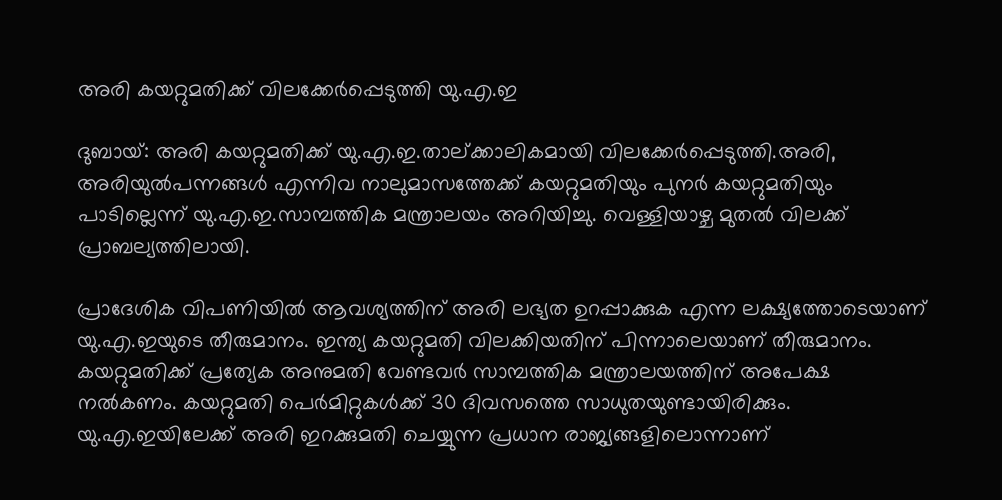അരി കയറ്റുമതിക്ക് വിലക്കേർപ്പെടുത്തി യു.എ.ഇ

ദുബായ്: അരി കയറ്റുമതിക്ക് യു.എ.ഇ.താല്ക്കാലികമായി വിലക്കേര്‍പ്പെടുത്തി.അരി, അരിയുല്‍പന്നങ്ങള്‍ എന്നിവ നാലുമാസത്തേക്ക് കയറ്റുമതിയും പുനര്‍ കയറ്റുമതിയും പാടില്ലെന്ന് യു.എ.ഇ.സാമ്പത്തിക മന്ത്രാലയം അറിയിച്ചു. വെള്ളിയാഴ്ച മുതല്‍ വിലക്ക് പ്രാബല്യത്തിലായി.

പ്രാദേശിക വിപണിയില്‍ ആവശ്യത്തിന് അരി ലഭ്യത ഉറപ്പാക്കുക എന്ന ലക്ഷ്യത്തോടെയാണ് യു.എ.ഇയുടെ തീരുമാനം. ഇന്ത്യ കയറ്റുമതി വിലക്കിയതിന് പിന്നാലെയാണ് തീരുമാനം. കയറ്റുമതിക്ക് പ്രത്യേക അനുമതി വേണ്ടവര്‍ സാമ്പത്തിക മന്ത്രാലയത്തിന് അപേക്ഷ നല്‍കണം. കയറ്റുമതി പെര്‍മിറ്റുകള്‍ക്ക് 30 ദിവസത്തെ സാധുതയുണ്ടായിരിക്കും. യു.എ.ഇയിലേക്ക് അരി ഇറക്കുമതി ചെയ്യുന്ന പ്രധാന രാജ്യങ്ങളിലൊന്നാണ്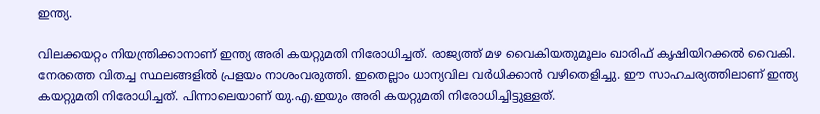ഇന്ത്യ.

വിലക്കയറ്റം നിയന്ത്രിക്കാനാണ് ഇന്ത്യ അരി കയറ്റുമതി നിരോധിച്ചത്. രാജ്യത്ത് മഴ വൈകിയതുമൂലം ഖാരിഫ് കൃഷിയിറക്കല്‍ വൈകി. നേരത്തെ വിതച്ച സ്ഥലങ്ങളില്‍ പ്രളയം നാശംവരുത്തി. ഇതെല്ലാം ധാന്യവില വര്‍ധിക്കാന്‍ വഴിതെളിച്ചു. ഈ സാഹചര്യത്തിലാണ് ഇന്ത്യ കയറ്റുമതി നിരോധിച്ചത്. പിന്നാലെയാണ് യു.എ.ഇയും അരി കയറ്റുമതി നിരോധിച്ചിട്ടുള്ളത്.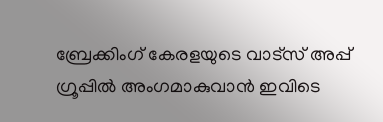ബ്രേക്കിംഗ് കേരളയുടെ വാട്സ് അപ്പ് ഗ്രൂപ്പിൽ അംഗമാകുവാൻ ഇവിടെ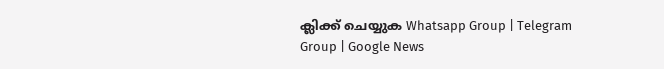ക്ലിക്ക് ചെയ്യുക Whatsapp Group | Telegram Group | Google News